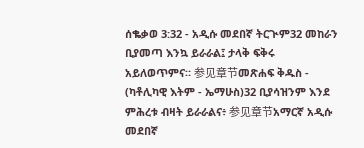ሰቈቃወ 3:32 - አዲሱ መደበኛ ትርጒም32 መከራን ቢያመጣ እንኳ ይራራል፤ ታላቅ ፍቅሩ አይለወጥምና። 参见章节መጽሐፍ ቅዱስ - (ካቶሊካዊ እትም - ኤማሁስ)32 ቢያሳዝንም እንደ ምሕረቱ ብዛት ይራራልና፥ 参见章节አማርኛ አዲሱ መደበኛ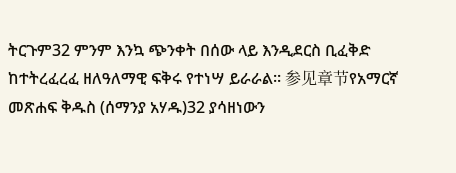ትርጉም32 ምንም እንኳ ጭንቀት በሰው ላይ እንዲደርስ ቢፈቅድ ከተትረፈረፈ ዘለዓለማዊ ፍቅሩ የተነሣ ይራራል። 参见章节የአማርኛ መጽሐፍ ቅዱስ (ሰማንያ አሃዱ)32 ያሳዘነውን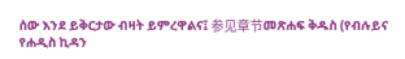ሰው እንደ ይቅርታው ብዛት ይምረዋልና፤ 参见章节መጽሐፍ ቅዱስ (የብሉይና የሐዲስ ኪዳን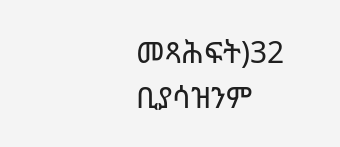መጻሕፍት)32 ቢያሳዝንም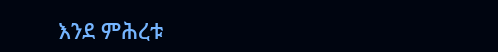እንደ ምሕረቱ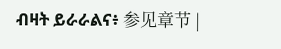ብዛት ይራራልና፥ 参见章节 |